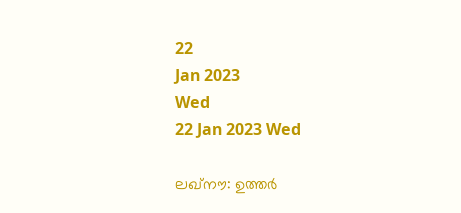22
Jan 2023
Wed
22 Jan 2023 Wed

ലഖ്‌നൗ: ഉത്തര്‍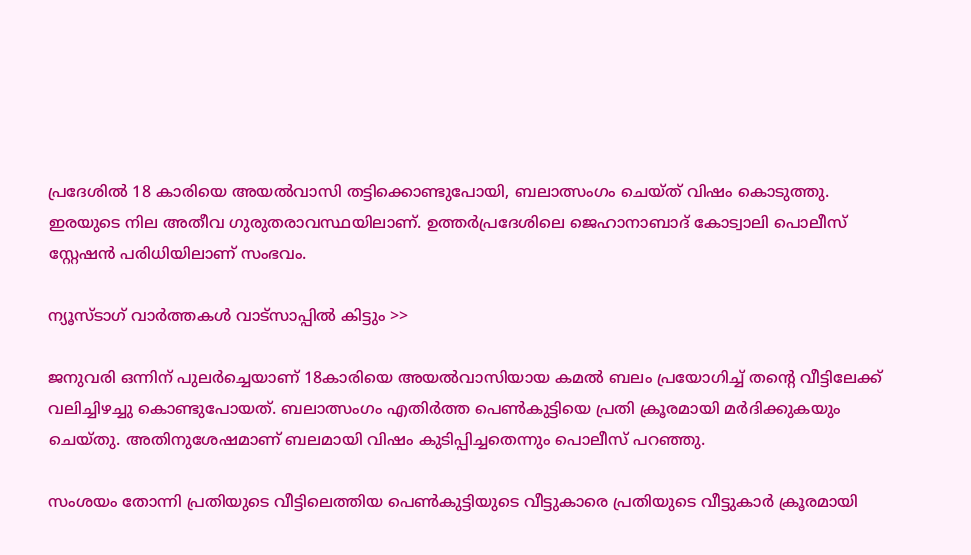പ്രദേശില്‍ 18 കാരിയെ അയല്‍വാസി തട്ടിക്കൊണ്ടുപോയി, ബലാത്സംഗം ചെയ്ത് വിഷം കൊടുത്തു. ഇരയുടെ നില അതീവ ഗുരുതരാവസ്ഥയിലാണ്. ഉത്തര്‍പ്രദേശിലെ ജെഹാനാബാദ് കോട്വാലി പൊലീസ് സ്റ്റേഷന്‍ പരിധിയിലാണ് സംഭവം.

ന്യൂസ്ടാഗ് വാര്‍ത്തകള്‍ വാട്‌സാപ്പില്‍ കിട്ടും >>

ജനുവരി ഒന്നിന് പുലര്‍ച്ചെയാണ് 18കാരിയെ അയല്‍വാസിയായ കമല്‍ ബലം പ്രയോഗിച്ച് തന്റെ വീട്ടിലേക്ക് വലിച്ചിഴച്ചു കൊണ്ടുപോയത്. ബലാത്സംഗം എതിര്‍ത്ത പെണ്‍കുട്ടിയെ പ്രതി ക്രൂരമായി മര്‍ദിക്കുകയും ചെയ്തു. അതിനുശേഷമാണ് ബലമായി വിഷം കുടിപ്പിച്ചതെന്നും പൊലീസ് പറഞ്ഞു.

സംശയം തോന്നി പ്രതിയുടെ വീട്ടിലെത്തിയ പെണ്‍കുട്ടിയുടെ വീട്ടുകാരെ പ്രതിയുടെ വീട്ടുകാര്‍ ക്രൂരമായി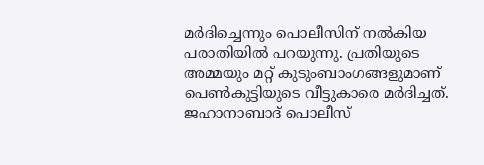മര്‍ദിച്ചെന്നും പൊലീസിന് നല്‍കിയ പരാതിയില്‍ പറയുന്നു. പ്രതിയുടെ അമ്മയും മറ്റ് കുടുംബാംഗങ്ങളുമാണ് പെണ്‍കുട്ടിയുടെ വീട്ടുകാരെ മര്‍ദിച്ചത്. ജഹാനാബാദ് പൊലീസ്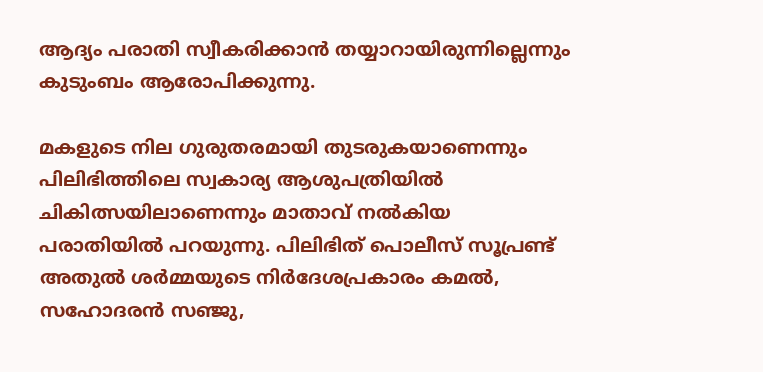ആദ്യം പരാതി സ്വീകരിക്കാന്‍ തയ്യാറായിരുന്നില്ലെന്നും കുടുംബം ആരോപിക്കുന്നു.

മകളുടെ നില ഗുരുതരമായി തുടരുകയാണെന്നും പിലിഭിത്തിലെ സ്വകാര്യ ആശുപത്രിയില്‍ ചികിത്സയിലാണെന്നും മാതാവ് നല്‍കിയ പരാതിയില്‍ പറയുന്നു. പിലിഭിത് പൊലീസ് സൂപ്രണ്ട് അതുല്‍ ശര്‍മ്മയുടെ നിര്‍ദേശപ്രകാരം കമല്‍, സഹോദരന്‍ സഞ്ജു,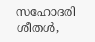സഹോദരി ശീതള്‍,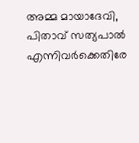അമ്മ മായാദേവി, പിതാവ് സത്യപാല്‍ എന്നിവര്‍ക്കെതിരേ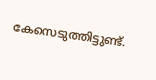കേസെടുത്തിട്ടുണ്ട്.